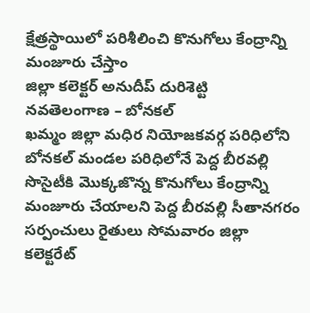క్షేత్రస్థాయిలో పరిశీలించి కొనుగోలు కేంద్రాన్ని మంజూరు చేస్తాం
జిల్లా కలెక్టర్ అనుదీప్ దురిశెట్టి
నవతెలంగాణ – బోనకల్
ఖమ్మం జిల్లా మధిర నియోజకవర్గ పరిధిలోని బోనకల్ మండల పరిధిలోనే పెద్ద బీరవల్లి సొసైటీకి మొక్కజొన్న కొనుగోలు కేంద్రాన్ని మంజూరు చేయాలని పెద్ద బీరవల్లి సీతానగరం సర్పంచులు రైతులు సోమవారం జిల్లా కలెక్టరేట్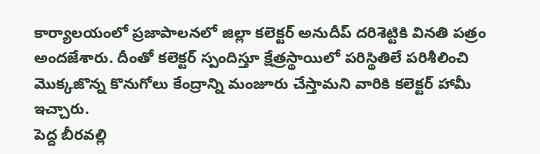కార్యాలయంలో ప్రజాపాలనలో జిల్లా కలెక్టర్ అనుదీప్ దరిశెట్టికి వినతి పత్రం అందజేశారు. దీంతో కలెక్టర్ స్పందిస్తూ క్షేత్రస్థాయిలో పరిస్థితిలే పరిశీలించి మొక్కజొన్న కొనుగోలు కేంద్రాన్ని మంజూరు చేస్తామని వారికి కలెక్టర్ హామీ ఇచ్చారు.
పెద్ద బీరవల్లి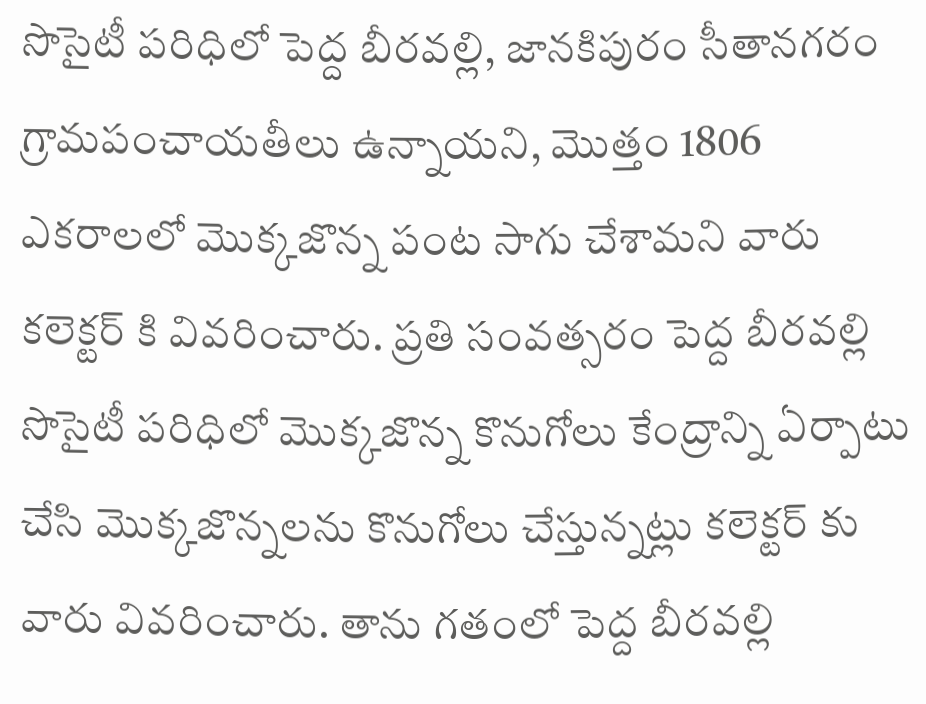సొసైటీ పరిధిలో పెద్ద బీరవల్లి, జానకిపురం సీతానగరం గ్రామపంచాయతీలు ఉన్నాయని, మొత్తం 1806 ఎకరాలలో మొక్కజొన్న పంట సాగు చేశామని వారు కలెక్టర్ కి వివరించారు. ప్రతి సంవత్సరం పెద్ద బీరవల్లి సొసైటీ పరిధిలో మొక్కజొన్న కొనుగోలు కేంద్రాన్ని ఏర్పాటు చేసి మొక్కజొన్నలను కొనుగోలు చేస్తున్నట్లు కలెక్టర్ కు వారు వివరించారు. తాను గతంలో పెద్ద బీరవల్లి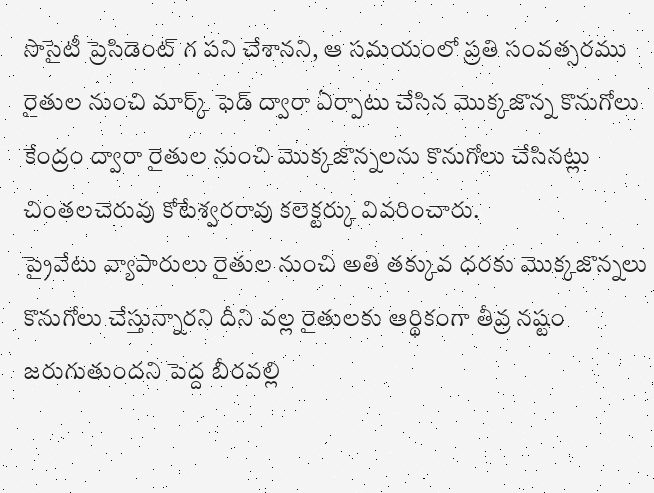సొసైటీ ప్రెసిడెంట్ గ పని చేశానని, ఆ సమయంలో ప్రతి సంవత్సరము రైతుల నుంచి మార్క్ ఫెడ్ ద్వారా ఏర్పాటు చేసిన మొక్కజొన్న కొనుగోలు కేంద్రం ద్వారా రైతుల నుంచి మొక్కజొన్నలను కొనుగోలు చేసినట్లు చింతలచెరువు కోటేశ్వరరావు కలెక్టర్కు వివరించారు.
ప్రైవేటు వ్యాపారులు రైతుల నుంచి అతి తక్కువ ధరకు మొక్కజొన్నలు కొనుగోలు చేస్తున్నారని దీని వల్ల రైతులకు ఆర్థికంగా తీవ్ర నష్టం జరుగుతుందని పెద్ద బీరవల్లి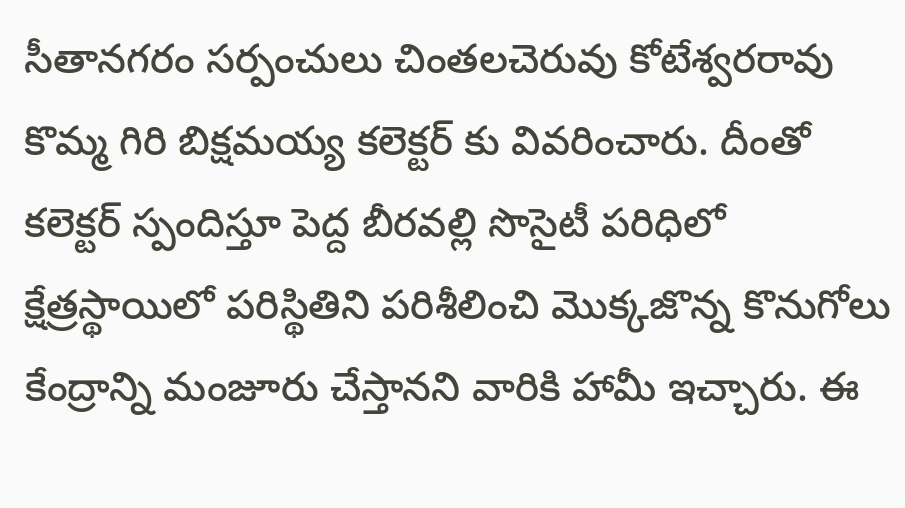సీతానగరం సర్పంచులు చింతలచెరువు కోటేశ్వరరావు కొమ్మ గిరి బిక్షమయ్య కలెక్టర్ కు వివరించారు. దీంతో కలెక్టర్ స్పందిస్తూ పెద్ద బీరవల్లి సొసైటీ పరిధిలో క్షేత్రస్థాయిలో పరిస్థితిని పరిశీలించి మొక్కజొన్న కొనుగోలు కేంద్రాన్ని మంజూరు చేస్తానని వారికి హామీ ఇచ్చారు. ఈ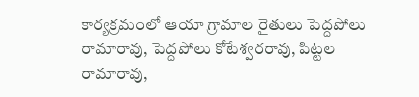కార్యక్రమంలో ఆయా గ్రామాల రైతులు పెద్దపోలు రామారావు, పెద్దపోలు కోటేశ్వరరావు, పిట్టల రామారావు,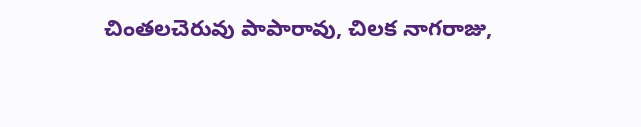చింతలచెరువు పాపారావు, చిలక నాగరాజు,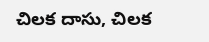చిలక దాసు, చిలక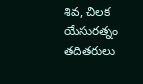శివ, చిలక యేసురత్నం తదితరులు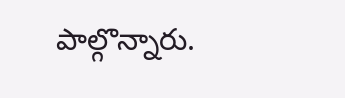పాల్గొన్నారు.